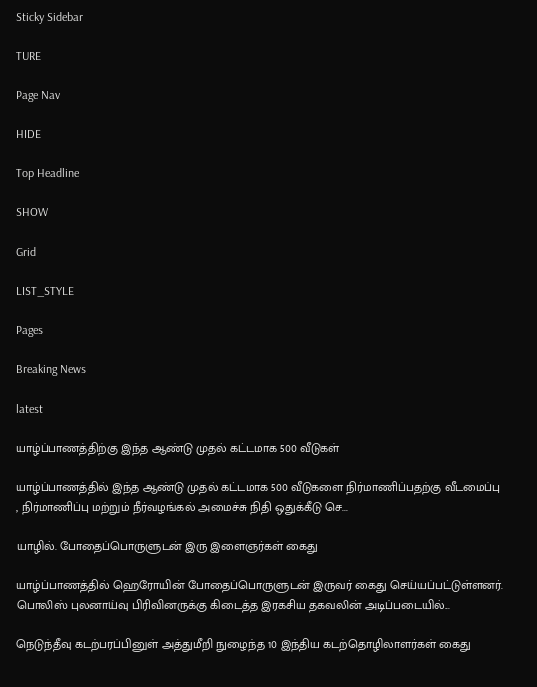Sticky Sidebar

TURE

Page Nav

HIDE

Top Headline

SHOW

Grid

LIST_STYLE

Pages

Breaking News

latest

யாழ்ப்பாணத்திற்கு இந்த ஆண்டு முதல் கட்டமாக 500 வீடுகள்

யாழ்ப்பாணத்தில் இந்த ஆண்டு முதல் கட்டமாக 500 வீடுகளை நிர்மாணிப்பதற்கு வீடமைப்பு , நிர்மாணிப்பு மற்றும் நீர்வழங்கல் அமைச்சு நிதி ஒதுக்கீடு செ...

யாழில். போதைப்பொருளுடன் இரு இளைஞர்கள் கைது

யாழ்ப்பாணத்தில் ஹெரோயின் போதைப்பொருளுடன் இருவர் கைது செய்யப்பட்டுள்ளனர்.  பொலிஸ் புலனாய்வு பிரிவினருக்கு கிடைத்த இரகசிய தகவலின் அடிப்படையில்...

நெடுந்தீவு கடற்பரப்பினுள் அத்துமீறி நுழைந்த 10 இந்திய கடற்தொழிலாளர்கள் கைது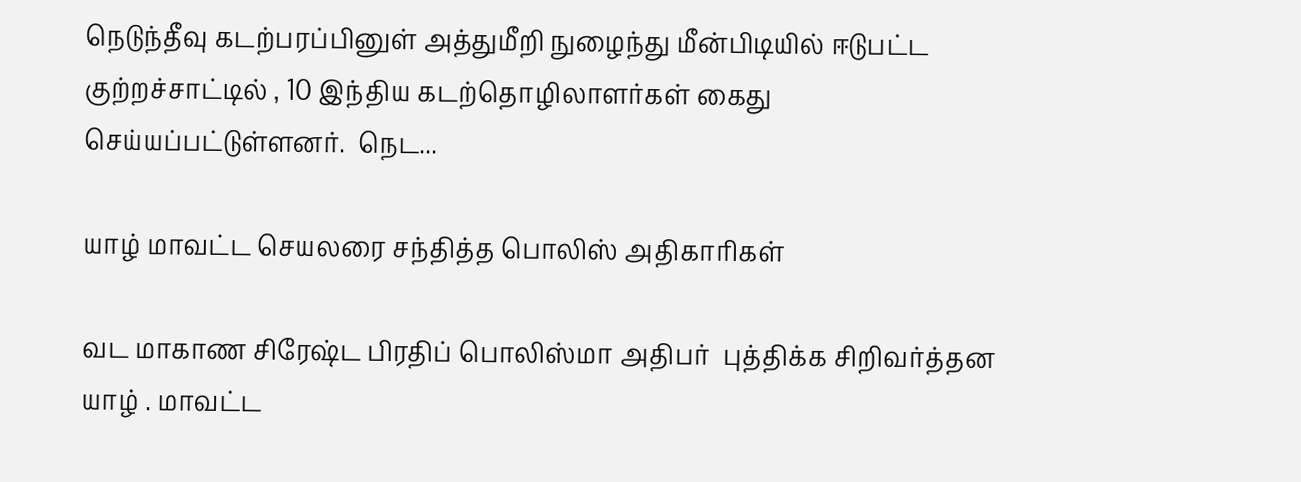நெடுந்தீவு கடற்பரப்பினுள் அத்துமீறி நுழைந்து மீன்பிடியில் ஈடுபட்ட குற்றச்சாட்டில் , 10 இந்திய கடற்தொழிலாளர்கள் கைது செய்யப்பட்டுள்ளனர்.  நெட...

யாழ் மாவட்ட செயலரை சந்தித்த பொலிஸ் அதிகாரிகள்

வட மாகாண சிரேஷ்ட பிரதிப் பொலிஸ்மா அதிபர்  புத்திக்க சிறிவர்த்தன யாழ் . மாவட்ட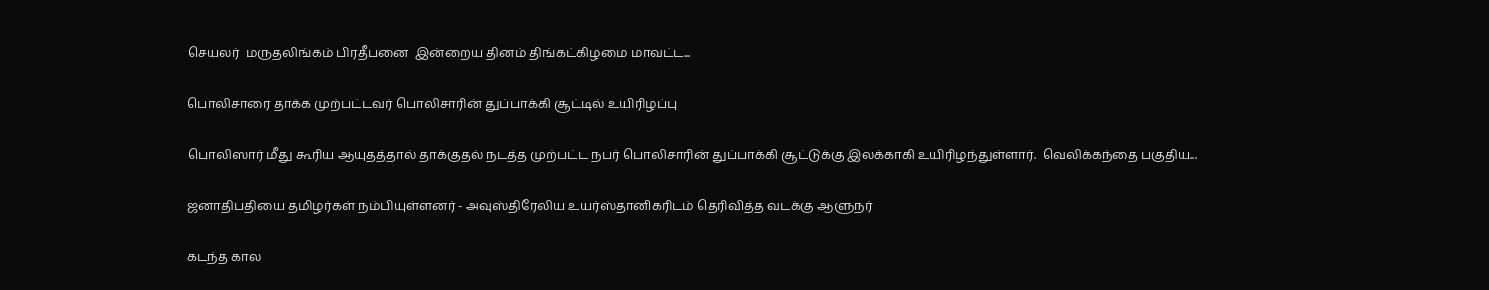செயலர்  மருதலிங்கம் பிரதீபனை  இன்றைய தினம் திங்கட்கிழமை மாவட்ட...

பொலிசாரை தாக்க முற்பட்டவர் பொலிசாரின் துப்பாக்கி சூட்டில் உயிரிழப்பு

பொலிஸார் மீது கூரிய ஆயுதத்தால் தாக்குதல் நடத்த முற்பட்ட நபர் பொலிசாரின் துப்பாக்கி சூட்டுக்கு இலக்காகி உயிரிழந்துள்ளார்.  வெலிக்கந்தை பகுதிய...

ஜனாதிபதியை தமிழர்கள் நம்பியுள்ளனர் - அவுஸ்திரேலிய உயர்ஸ்தானிகரிடம் தெரிவித்த வடக்கு ஆளுநர்

கடந்த கால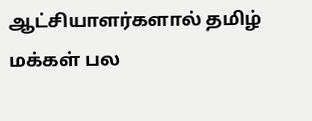ஆட்சியாளர்களால் தமிழ் மக்கள் பல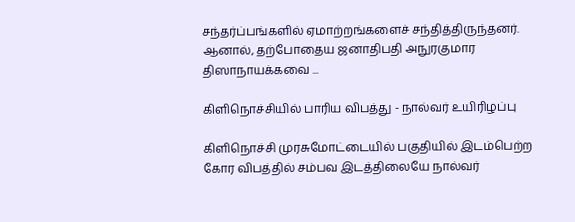சந்தர்ப்பங்களில் ஏமாற்றங்களைச் சந்தித்திருந்தனர். ஆனால், தற்போதைய ஜனாதிபதி அநுரகுமார திஸாநாயக்கவை ...

கிளிநொச்சியில் பாரிய விபத்து - நால்வர் உயிரிழப்பு

கிளிநொச்சி முரசுமோட்டையில் பகுதியில் இடம்பெற்ற கோர விபத்தில் சம்பவ இடத்திலையே நால்வர்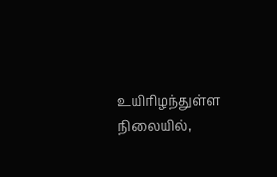உயிரிழந்துள்ள நிலையில்,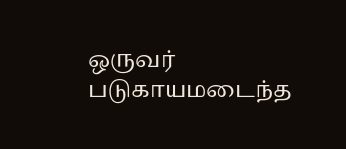ஒருவர் படுகாயமடைந்த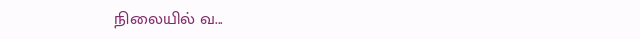நிலையில் வ...